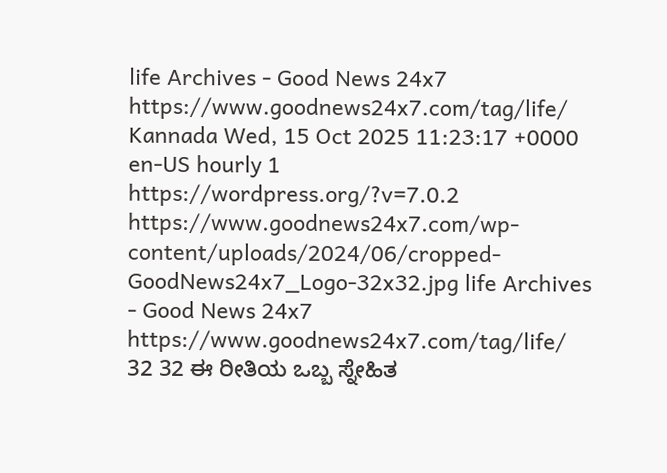life Archives - Good News 24x7 https://www.goodnews24x7.com/tag/life/ Kannada Wed, 15 Oct 2025 11:23:17 +0000 en-US hourly 1 https://wordpress.org/?v=7.0.2 https://www.goodnews24x7.com/wp-content/uploads/2024/06/cropped-GoodNews24x7_Logo-32x32.jpg life Archives - Good News 24x7 https://www.goodnews24x7.com/tag/life/ 32 32 ಈ ರೀತಿಯ ಒಬ್ಬ ಸ್ನೇಹಿತ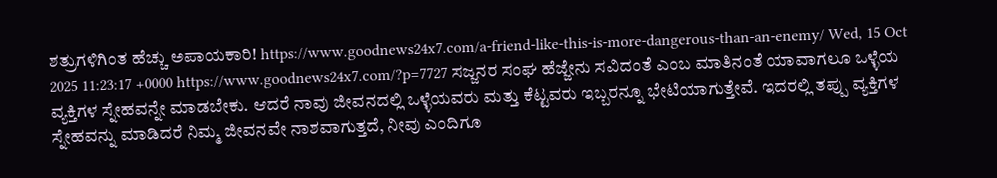ಶತ್ರುಗಳಿಗಿಂತ ಹೆಚ್ಚು ಅಪಾಯಕಾರಿ! https://www.goodnews24x7.com/a-friend-like-this-is-more-dangerous-than-an-enemy/ Wed, 15 Oct 2025 11:23:17 +0000 https://www.goodnews24x7.com/?p=7727 ಸಜ್ಜನರ ಸಂಘ ಹೆಜ್ಜೇನು ಸವಿದಂತೆ ಎಂಬ ಮಾತಿನಂತೆ ಯಾವಾಗಲೂ ಒಳ್ಳೆಯ ವ್ಯಕ್ತಿಗಳ ಸ್ನೇಹವನ್ನೇ ಮಾಡಬೇಕು. ಆದರೆ ನಾವು ಜೀವನದಲ್ಲಿ ಒಳ್ಳೆಯವರು ಮತ್ತು ಕೆಟ್ಟವರು ಇಬ್ಬರನ್ನೂ ಭೇಟಿಯಾಗುತ್ತೇವೆ. ಇದರಲ್ಲಿ ತಪ್ಪು ವ್ಯಕ್ತಿಗಳ ಸ್ನೇಹವನ್ನು ಮಾಡಿದರೆ ನಿಮ್ಮ ಜೀವನವೇ ನಾಶವಾಗುತ್ತದೆ, ನೀವು ಎಂದಿಗೂ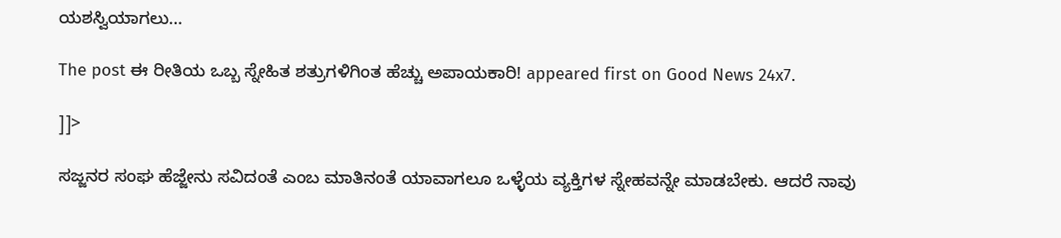ಯಶಸ್ವಿಯಾಗಲು…

The post ಈ ರೀತಿಯ ಒಬ್ಬ ಸ್ನೇಹಿತ ಶತ್ರುಗಳಿಗಿಂತ ಹೆಚ್ಚು ಅಪಾಯಕಾರಿ! appeared first on Good News 24x7.

]]>

ಸಜ್ಜನರ ಸಂಘ ಹೆಜ್ಜೇನು ಸವಿದಂತೆ ಎಂಬ ಮಾತಿನಂತೆ ಯಾವಾಗಲೂ ಒಳ್ಳೆಯ ವ್ಯಕ್ತಿಗಳ ಸ್ನೇಹವನ್ನೇ ಮಾಡಬೇಕು. ಆದರೆ ನಾವು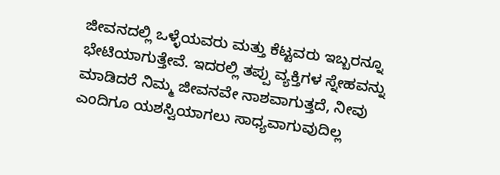ಜೀವನದಲ್ಲಿ ಒಳ್ಳೆಯವರು ಮತ್ತು ಕೆಟ್ಟವರು ಇಬ್ಬರನ್ನೂ ಭೇಟಿಯಾಗುತ್ತೇವೆ. ಇದರಲ್ಲಿ ತಪ್ಪು ವ್ಯಕ್ತಿಗಳ ಸ್ನೇಹವನ್ನು ಮಾಡಿದರೆ ನಿಮ್ಮ ಜೀವನವೇ ನಾಶವಾಗುತ್ತದೆ, ನೀವು ಎಂದಿಗೂ ಯಶಸ್ವಿಯಾಗಲು ಸಾಧ್ಯವಾಗುವುದಿಲ್ಲ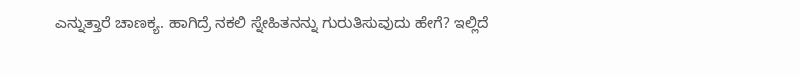ಎನ್ನುತ್ತಾರೆ ಚಾಣಕ್ಯ. ಹಾಗಿದ್ರೆ ನಕಲಿ ಸ್ನೇಹಿತನನ್ನು ಗುರುತಿಸುವುದು ಹೇಗೆ? ಇಲ್ಲಿದೆ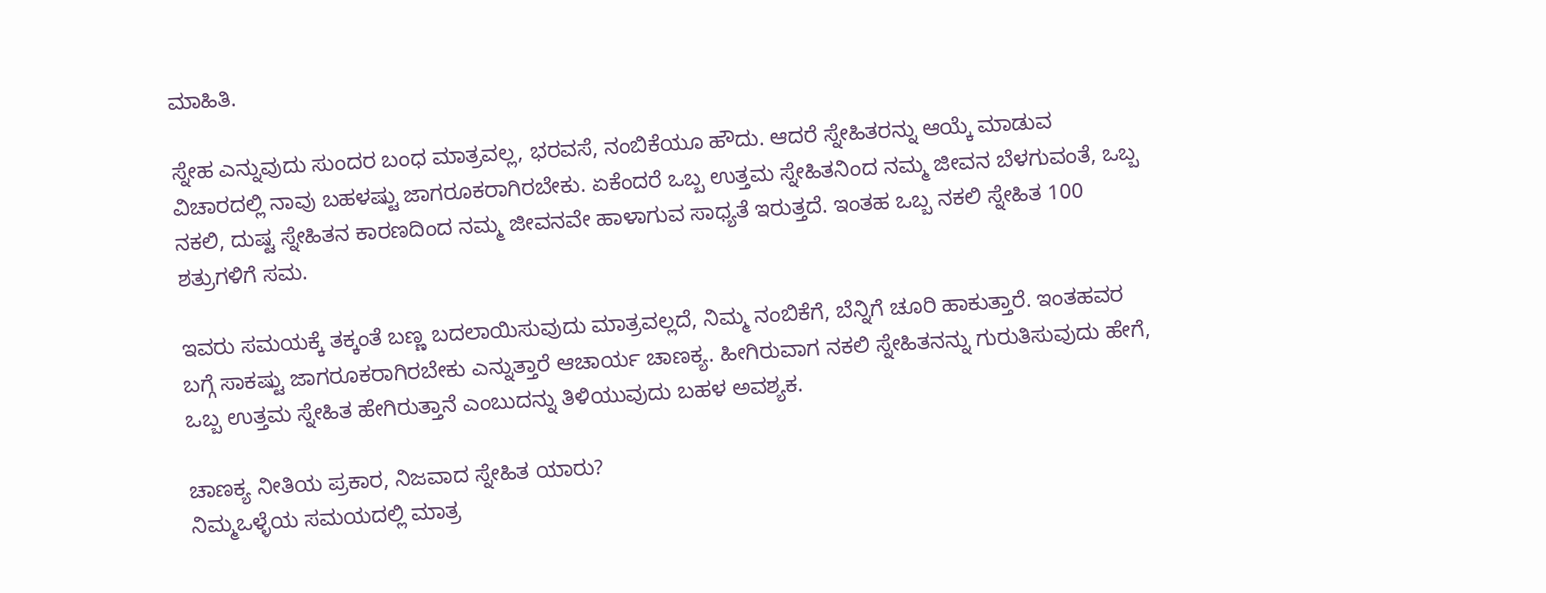ಮಾಹಿತಿ.

ಸ್ನೇಹ ಎನ್ನುವುದು ಸುಂದರ ಬಂಧ ಮಾತ್ರವಲ್ಲ, ಭರವಸೆ, ನಂಬಿಕೆಯೂ ಹೌದು. ಆದರೆ ಸ್ನೇಹಿತರನ್ನು ಆಯ್ಕೆ ಮಾಡುವ ವಿಚಾರದಲ್ಲಿ ನಾವು ಬಹಳಷ್ಟು ಜಾಗರೂಕರಾಗಿರಬೇಕು. ಏಕೆಂದರೆ ಒಬ್ಬ ಉತ್ತಮ ಸ್ನೇಹಿತನಿಂದ ನಮ್ಮ ಜೀವನ ಬೆಳಗುವಂತೆ, ಒಬ್ಬ ನಕಲಿ, ದುಷ್ಟ ಸ್ನೇಹಿತನ ಕಾರಣದಿಂದ ನಮ್ಮ ಜೀವನವೇ ಹಾಳಾಗುವ ಸಾಧ್ಯತೆ ಇರುತ್ತದೆ. ಇಂತಹ ಒಬ್ಬ ನಕಲಿ ಸ್ನೇಹಿತ 100 ಶತ್ರುಗಳಿಗೆ ಸಮ.

ಇವರು ಸಮಯಕ್ಕೆ ತಕ್ಕಂತೆ ಬಣ್ಣ ಬದಲಾಯಿಸುವುದು ಮಾತ್ರವಲ್ಲದೆ, ನಿಮ್ಮ ನಂಬಿಕೆಗೆ, ಬೆನ್ನಿಗೆ ಚೂರಿ ಹಾಕುತ್ತಾರೆ. ಇಂತಹವರ ಬಗ್ಗೆ ಸಾಕಷ್ಟು ಜಾಗರೂಕರಾಗಿರಬೇಕು ಎನ್ನುತ್ತಾರೆ ಆಚಾರ್ಯ ಚಾಣಕ್ಯ. ಹೀಗಿರುವಾಗ ನಕಲಿ ಸ್ನೇಹಿತನನ್ನು ಗುರುತಿಸುವುದು ಹೇಗೆ, ಒಬ್ಬ ಉತ್ತಮ ಸ್ನೇಹಿತ ಹೇಗಿರುತ್ತಾನೆ ಎಂಬುದನ್ನು ತಿಳಿಯುವುದು ಬಹಳ ಅವಶ್ಯಕ.

ಚಾಣಕ್ಯ ನೀತಿಯ ಪ್ರಕಾರ, ನಿಜವಾದ ಸ್ನೇಹಿತ ಯಾರು?
ನಿಮ್ಮಒಳ್ಳೆಯ ಸಮಯದಲ್ಲಿ ಮಾತ್ರ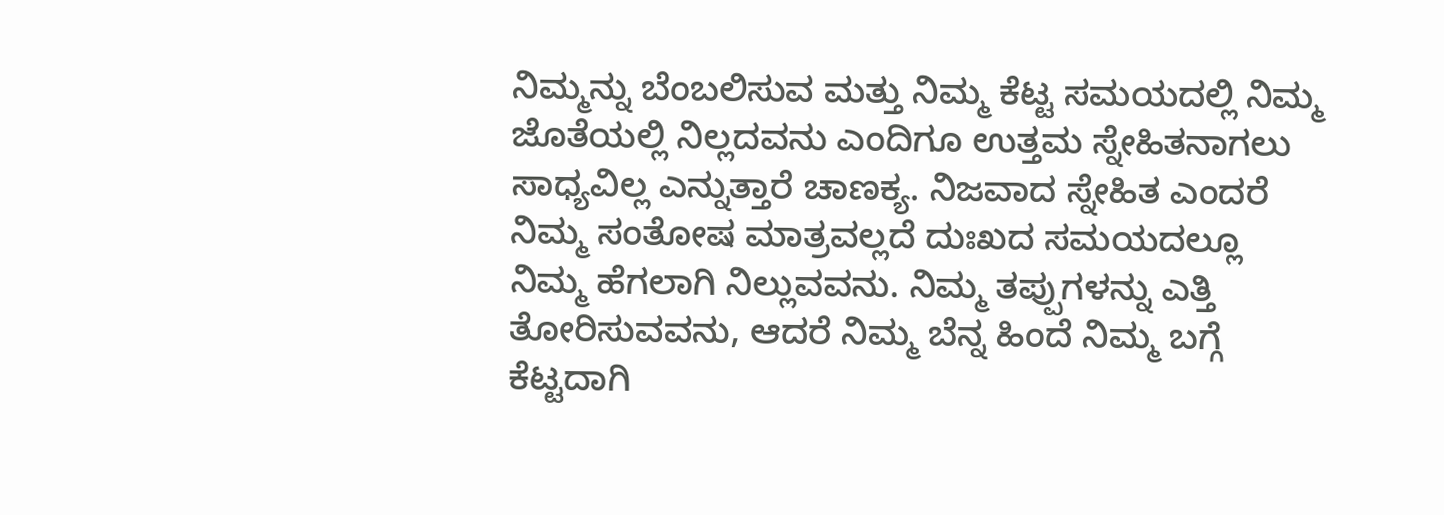ನಿಮ್ಮನ್ನು ಬೆಂಬಲಿಸುವ ಮತ್ತು ನಿಮ್ಮ ಕೆಟ್ಟ ಸಮಯದಲ್ಲಿ ನಿಮ್ಮ ಜೊತೆಯಲ್ಲಿ ನಿಲ್ಲದವನು ಎಂದಿಗೂ ಉತ್ತಮ ಸ್ನೇಹಿತನಾಗಲು ಸಾಧ್ಯವಿಲ್ಲ ಎನ್ನುತ್ತಾರೆ ಚಾಣಕ್ಯ. ನಿಜವಾದ ಸ್ನೇಹಿತ ಎಂದರೆ ನಿಮ್ಮ ಸಂತೋಷ ಮಾತ್ರವಲ್ಲದೆ ದುಃಖದ ಸಮಯದಲ್ಲೂ ನಿಮ್ಮ ಹೆಗಲಾಗಿ ನಿಲ್ಲುವವನು. ನಿಮ್ಮ ತಪ್ಪುಗಳನ್ನು ಎತ್ತಿ ತೋರಿಸುವವನು, ಆದರೆ ನಿಮ್ಮ ಬೆನ್ನ ಹಿಂದೆ ನಿಮ್ಮ ಬಗ್ಗೆ ಕೆಟ್ಟದಾಗಿ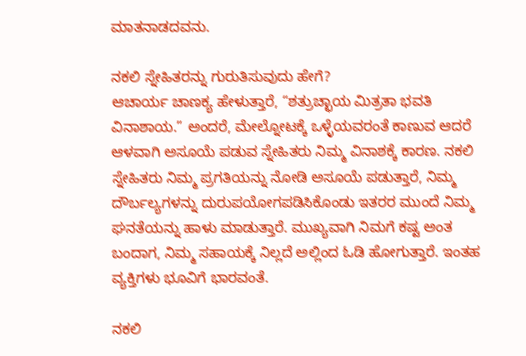ಮಾತನಾಡದವನು.

ನಕಲಿ ಸ್ನೇಹಿತರನ್ನು ಗುರುತಿಸುವುದು ಹೇಗೆ?
ಆಚಾರ್ಯ ಚಾಣಕ್ಯ ಹೇಳುತ್ತಾರೆ, “ಶತ್ರುಚ್ಛಾಯ ಮಿತ್ರತಾ ಭವತಿ ವಿನಾಶಾಯ.” ಅಂದರೆ, ಮೇಲ್ನೋಟಕ್ಕೆ ಒಳ್ಳೆಯವರಂತೆ ಕಾಣುವ ಆದರೆ ಆಳವಾಗಿ ಅಸೂಯೆ ಪಡುವ ಸ್ನೇಹಿತರು ನಿಮ್ಮ ವಿನಾಶಕ್ಕೆ ಕಾರಣ. ನಕಲಿ ಸ್ನೇಹಿತರು ನಿಮ್ಮ ಪ್ರಗತಿಯನ್ನು ನೋಡಿ ಅಸೂಯೆ ಪಡುತ್ತಾರೆ, ನಿಮ್ಮ ದೌರ್ಬಲ್ಯಗಳನ್ನು ದುರುಪಯೋಗಪಡಿಸಿಕೊಂಡು ಇತರರ ಮುಂದೆ ನಿಮ್ಮ ಘನತೆಯನ್ನು ಹಾಳು ಮಾಡುತ್ತಾರೆ. ಮುಖ್ಯವಾಗಿ ನಿಮಗೆ ಕಷ್ಟ ಅಂತ ಬಂದಾಗ, ನಿಮ್ಮ ಸಹಾಯಕ್ಕೆ ನಿಲ್ಲದೆ ಅಲ್ಲಿಂದ ಓಡಿ ಹೋಗುತ್ತಾರೆ. ಇಂತಹ ವ್ಯಕ್ತಿಗಳು ಭೂವಿಗೆ ಭಾರವಂತೆ.

ನಕಲಿ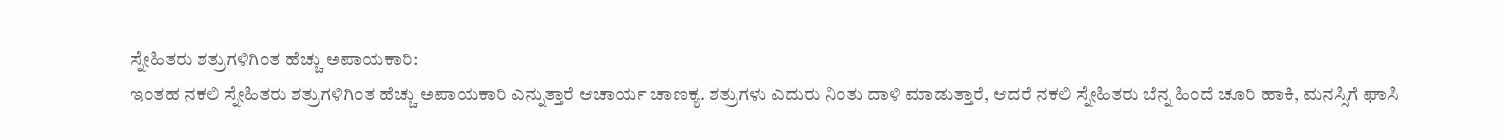ಸ್ನೇಹಿತರು ಶತ್ರುಗಳಿಗಿಂತ ಹೆಚ್ಚು ಅಪಾಯಕಾರಿ:
ಇಂತಹ ನಕಲಿ ಸ್ನೇಹಿತರು ಶತ್ರುಗಳಿಗಿಂತ ಹೆಚ್ಚು ಅಪಾಯಕಾರಿ ಎನ್ನುತ್ತಾರೆ ಆಚಾರ್ಯ ಚಾಣಕ್ಯ. ಶತ್ರುಗಳು ಎದುರು ನಿಂತು ದಾಳಿ ಮಾಡುತ್ತಾರೆ, ಆದರೆ ನಕಲಿ ಸ್ನೇಹಿತರು ಬೆನ್ನ ಹಿಂದೆ ಚೂರಿ ಹಾಕಿ, ಮನಸ್ಸಿಗೆ ಘಾಸಿ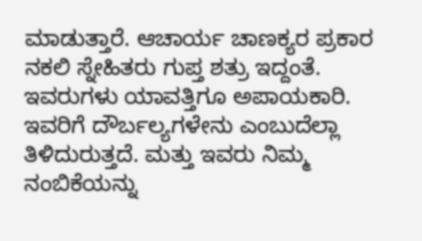ಮಾಡುತ್ತಾರೆ. ಆಚಾರ್ಯ ಚಾಣಕ್ಯರ ಪ್ರಕಾರ ನಕಲಿ ಸ್ನೇಹಿತರು ಗುಪ್ತ ಶತ್ರು ಇದ್ದಂತೆ. ಇವರುಗಳು ಯಾವತ್ತಿಗೂ ಅಪಾಯಕಾರಿ. ಇವರಿಗೆ ದೌರ್ಬಲ್ಯಗಳೇನು ಎಂಬುದೆಲ್ಲಾ ತಿಳಿದುರುತ್ತದೆ. ಮತ್ತು ಇವರು ನಿಮ್ಮ ನಂಬಿಕೆಯನ್ನು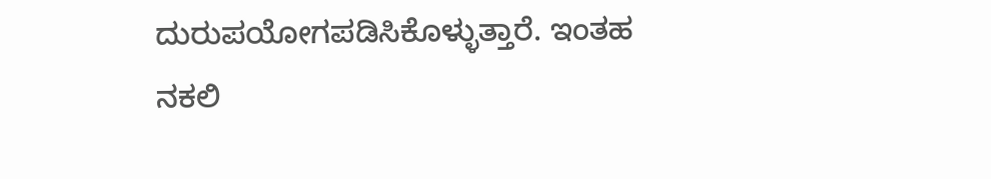ದುರುಪಯೋಗಪಡಿಸಿಕೊಳ್ಳುತ್ತಾರೆ. ಇಂತಹ ನಕಲಿ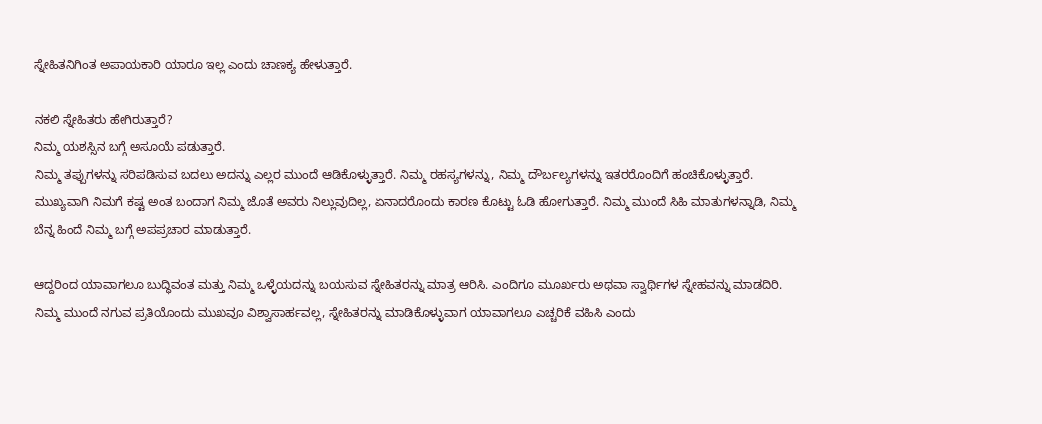ಸ್ನೇಹಿತನಿಗಿಂತ ಅಪಾಯಕಾರಿ ಯಾರೂ ಇಲ್ಲ ಎಂದು ಚಾಣಕ್ಯ ಹೇಳುತ್ತಾರೆ.

ನಕಲಿ ಸ್ನೇಹಿತರು ಹೇಗಿರುತ್ತಾರೆ?
ನಿಮ್ಮ ಯಶಸ್ಸಿನ ಬಗ್ಗೆ ಅಸೂಯೆ ಪಡುತ್ತಾರೆ.
ನಿಮ್ಮ ತಪ್ಪುಗಳನ್ನು ಸರಿಪಡಿಸುವ ಬದಲು ಅದನ್ನು ಎಲ್ಲರ ಮುಂದೆ ಆಡಿಕೊಳ್ಳುತ್ತಾರೆ. ನಿಮ್ಮ ರಹಸ್ಯಗಳನ್ನು, ನಿಮ್ಮ ದೌರ್ಬಲ್ಯಗಳನ್ನು ಇತರರೊಂದಿಗೆ ಹಂಚಿಕೊಳ್ಳುತ್ತಾರೆ.
ಮುಖ್ಯವಾಗಿ ನಿಮಗೆ ಕಷ್ಟ ಅಂತ ಬಂದಾಗ ನಿಮ್ಮ ಜೊತೆ ಅವರು ನಿಲ್ಲುವುದಿಲ್ಲ, ಏನಾದರೊಂದು ಕಾರಣ ಕೊಟ್ಟು ಓಡಿ ಹೋಗುತ್ತಾರೆ. ನಿಮ್ಮ ಮುಂದೆ ಸಿಹಿ ಮಾತುಗಳನ್ನಾಡಿ, ನಿಮ್ಮ ಬೆನ್ನ ಹಿಂದೆ ನಿಮ್ಮ ಬಗ್ಗೆ ಅಪಪ್ರಚಾರ ಮಾಡುತ್ತಾರೆ.

ಆದ್ದರಿಂದ ಯಾವಾಗಲೂ ಬುದ್ಧಿವಂತ ಮತ್ತು ನಿಮ್ಮ ಒಳ್ಳೆಯದನ್ನು ಬಯಸುವ ಸ್ನೇಹಿತರನ್ನು ಮಾತ್ರ ಆರಿಸಿ. ಎಂದಿಗೂ ಮೂರ್ಖರು ಅಥವಾ ಸ್ವಾರ್ಥಿಗಳ ಸ್ನೇಹವನ್ನು ಮಾಡದಿರಿ. ನಿಮ್ಮ ಮುಂದೆ ನಗುವ ಪ್ರತಿಯೊಂದು ಮುಖವೂ ವಿಶ್ವಾಸಾರ್ಹವಲ್ಲ, ಸ್ನೇಹಿತರನ್ನು ಮಾಡಿಕೊಳ್ಳುವಾಗ ಯಾವಾಗಲೂ ಎಚ್ಚರಿಕೆ ವಹಿಸಿ ಎಂದು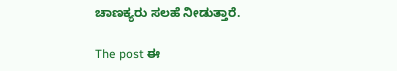ಚಾಣಕ್ಯರು ಸಲಹೆ ನೀಡುತ್ತಾರೆ.

The post ಈ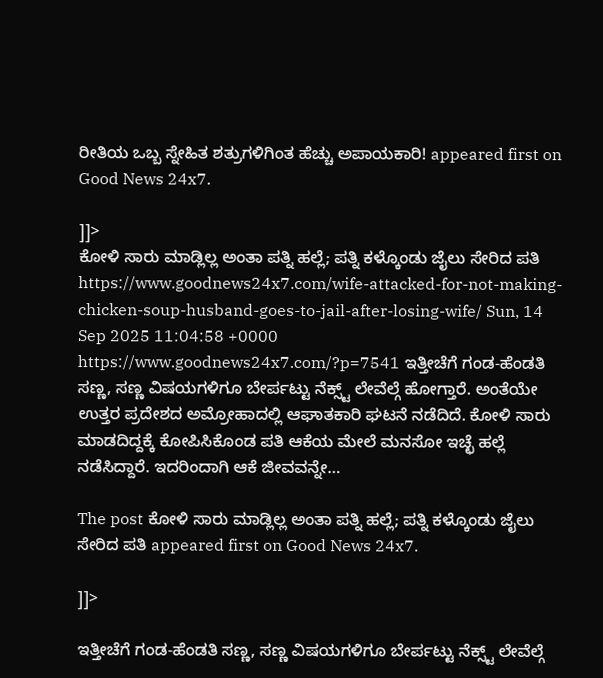ರೀತಿಯ ಒಬ್ಬ ಸ್ನೇಹಿತ ಶತ್ರುಗಳಿಗಿಂತ ಹೆಚ್ಚು ಅಪಾಯಕಾರಿ! appeared first on Good News 24x7.

]]>
ಕೋಳಿ ಸಾರು ಮಾಡ್ಲಿಲ್ಲ ಅಂತಾ ಪತ್ನಿ ಹಲ್ಲೆ; ಪತ್ನಿ ಕಳ್ಕೊಂಡು ಜೈಲು ಸೇರಿದ ಪತಿ https://www.goodnews24x7.com/wife-attacked-for-not-making-chicken-soup-husband-goes-to-jail-after-losing-wife/ Sun, 14 Sep 2025 11:04:58 +0000 https://www.goodnews24x7.com/?p=7541 ಇತ್ತೀಚೆಗೆ ಗಂಡ-ಹೆಂಡತಿ ಸಣ್ಣ, ಸಣ್ಣ ವಿಷಯಗಳಿಗೂ ಬೇರ್ಪಟ್ಟು ನೆಕ್ಸ್ಟ್ ಲೇವೆಲ್ಗೆ ಹೋಗ್ತಾರೆ. ಅಂತೆಯೇ ಉತ್ತರ ಪ್ರದೇಶದ ಅಮ್ರೋಹಾದಲ್ಲಿ ಆಘಾತಕಾರಿ ಘಟನೆ ನಡೆದಿದೆ. ಕೋಳಿ ಸಾರು ಮಾಡದಿದ್ದಕ್ಕೆ ಕೋಪಿಸಿಕೊಂಡ ಪತಿ ಆಕೆಯ ಮೇಲೆ ಮನಸೋ ಇಚ್ಛೆ ಹಲ್ಲೆ ನಡೆಸಿದ್ದಾರೆ. ಇದರಿಂದಾಗಿ ಆಕೆ ಜೀವವನ್ನೇ…

The post ಕೋಳಿ ಸಾರು ಮಾಡ್ಲಿಲ್ಲ ಅಂತಾ ಪತ್ನಿ ಹಲ್ಲೆ; ಪತ್ನಿ ಕಳ್ಕೊಂಡು ಜೈಲು ಸೇರಿದ ಪತಿ appeared first on Good News 24x7.

]]>

ಇತ್ತೀಚೆಗೆ ಗಂಡ-ಹೆಂಡತಿ ಸಣ್ಣ, ಸಣ್ಣ ವಿಷಯಗಳಿಗೂ ಬೇರ್ಪಟ್ಟು ನೆಕ್ಸ್ಟ್ ಲೇವೆಲ್ಗೆ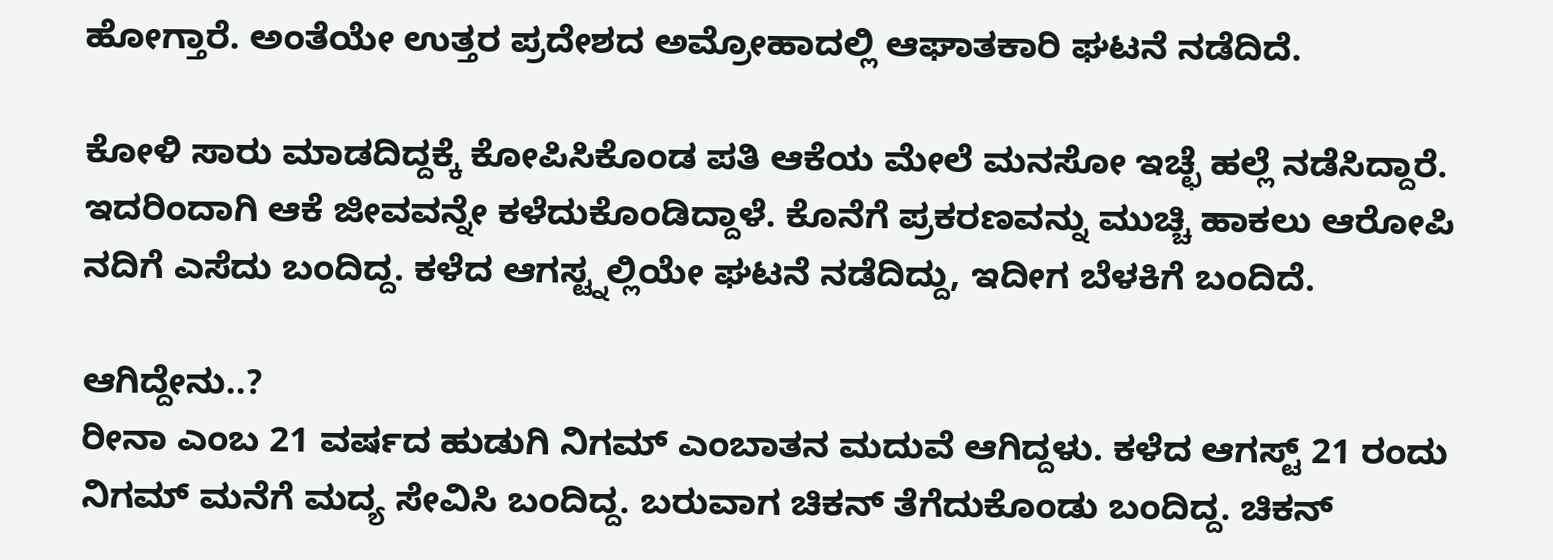ಹೋಗ್ತಾರೆ. ಅಂತೆಯೇ ಉತ್ತರ ಪ್ರದೇಶದ ಅಮ್ರೋಹಾದಲ್ಲಿ ಆಘಾತಕಾರಿ ಘಟನೆ ನಡೆದಿದೆ.

ಕೋಳಿ ಸಾರು ಮಾಡದಿದ್ದಕ್ಕೆ ಕೋಪಿಸಿಕೊಂಡ ಪತಿ ಆಕೆಯ ಮೇಲೆ ಮನಸೋ ಇಚ್ಛೆ ಹಲ್ಲೆ ನಡೆಸಿದ್ದಾರೆ. ಇದರಿಂದಾಗಿ ಆಕೆ ಜೀವವನ್ನೇ ಕಳೆದುಕೊಂಡಿದ್ದಾಳೆ. ಕೊನೆಗೆ ಪ್ರಕರಣವನ್ನು ಮುಚ್ಚಿ ಹಾಕಲು ಆರೋಪಿ ನದಿಗೆ ಎಸೆದು ಬಂದಿದ್ದ. ಕಳೆದ ಆಗಸ್ಟ್ನಲ್ಲಿಯೇ ಘಟನೆ ನಡೆದಿದ್ದು, ಇದೀಗ ಬೆಳಕಿಗೆ ಬಂದಿದೆ.

ಆಗಿದ್ದೇನು..?
ರೀನಾ ಎಂಬ 21 ವರ್ಷದ ಹುಡುಗಿ ನಿಗಮ್ ಎಂಬಾತನ ಮದುವೆ ಆಗಿದ್ದಳು. ಕಳೆದ ಆಗಸ್ಟ್ 21 ರಂದು ನಿಗಮ್ ಮನೆಗೆ ಮದ್ಯ ಸೇವಿಸಿ ಬಂದಿದ್ದ. ಬರುವಾಗ ಚಿಕನ್ ತೆಗೆದುಕೊಂಡು ಬಂದಿದ್ದ. ಚಿಕನ್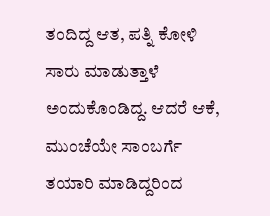ತಂದಿದ್ದ ಆತ, ಪತ್ನಿ ಕೋಳಿ ಸಾರು ಮಾಡುತ್ತಾಳೆ ಅಂದುಕೊಂಡಿದ್ದ. ಆದರೆ ಆಕೆ, ಮುಂಚೆಯೇ ಸಾಂಬರ್ಗೆ ತಯಾರಿ ಮಾಡಿದ್ದರಿಂದ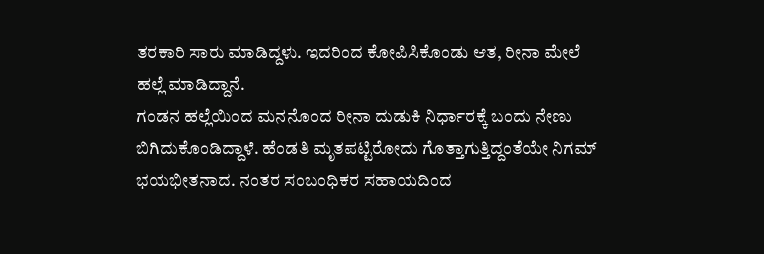ತರಕಾರಿ ಸಾರು ಮಾಡಿದ್ದಳು. ಇದರಿಂದ ಕೋಪಿಸಿಕೊಂಡು ಆತ, ರೀನಾ ಮೇಲೆ ಹಲ್ಲೆ ಮಾಡಿದ್ದಾನೆ.
ಗಂಡನ ಹಲ್ಲೆಯಿಂದ ಮನನೊಂದ ರೀನಾ ದುಡುಕಿ ನಿರ್ಧಾರಕ್ಕೆ ಬಂದು ನೇಣು ಬಿಗಿದುಕೊಂಡಿದ್ದಾಳೆ. ಹೆಂಡತಿ ಮೃತಪಟ್ಟಿರೋದು ಗೊತ್ತಾಗುತ್ತಿದ್ದಂತೆಯೇ ನಿಗಮ್ ಭಯಭೀತನಾದ. ನಂತರ ಸಂಬಂಧಿಕರ ಸಹಾಯದಿಂದ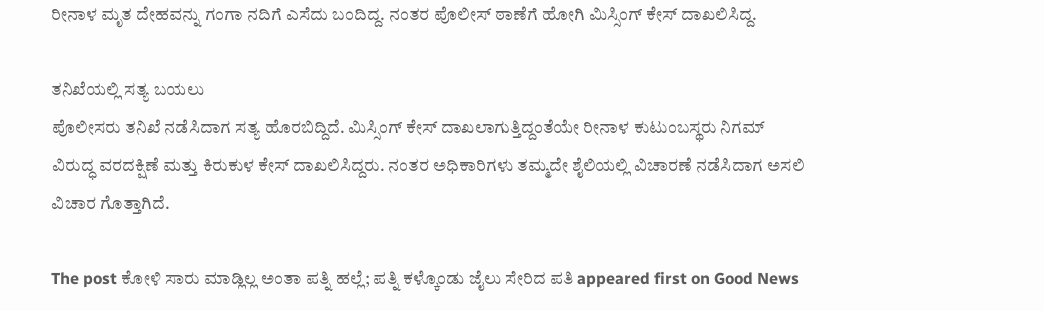ರೀನಾಳ ಮೃತ ದೇಹವನ್ನು ಗಂಗಾ ನದಿಗೆ ಎಸೆದು ಬಂದಿದ್ದ. ನಂತರ ಪೊಲೀಸ್ ಠಾಣೆಗೆ ಹೋಗಿ ಮಿಸ್ಸಿಂಗ್ ಕೇಸ್ ದಾಖಲಿಸಿದ್ದ.

ತನಿಖೆಯಲ್ಲಿ ಸತ್ಯ ಬಯಲು
ಪೊಲೀಸರು ತನಿಖೆ ನಡೆಸಿದಾಗ ಸತ್ಯ ಹೊರಬಿದ್ದಿದೆ. ಮಿಸ್ಸಿಂಗ್ ಕೇಸ್ ದಾಖಲಾಗುತ್ತಿದ್ದಂತೆಯೇ ರೀನಾಳ ಕುಟುಂಬಸ್ಥರು ನಿಗಮ್ ವಿರುದ್ಧ ವರದಕ್ಷಿಣೆ ಮತ್ತು ಕಿರುಕುಳ ಕೇಸ್ ದಾಖಲಿಸಿದ್ದರು. ನಂತರ ಅಧಿಕಾರಿಗಳು ತಮ್ಮದೇ ಶೈಲಿಯಲ್ಲಿ ವಿಚಾರಣೆ ನಡೆಸಿದಾಗ ಅಸಲಿ ವಿಚಾರ ಗೊತ್ತಾಗಿದೆ.

The post ಕೋಳಿ ಸಾರು ಮಾಡ್ಲಿಲ್ಲ ಅಂತಾ ಪತ್ನಿ ಹಲ್ಲೆ; ಪತ್ನಿ ಕಳ್ಕೊಂಡು ಜೈಲು ಸೇರಿದ ಪತಿ appeared first on Good News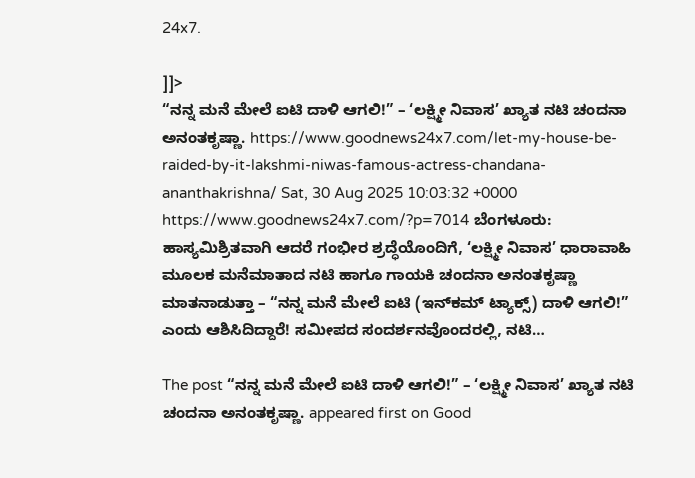24x7.

]]>
“ನನ್ನ ಮನೆ ಮೇಲೆ ಐಟಿ ದಾಳಿ ಆಗಲಿ!” – ‘ಲಕ್ಷ್ಮೀ ನಿವಾಸ’ ಖ್ಯಾತ ನಟಿ ಚಂದನಾ ಅನಂತಕೃಷ್ಣಾ. https://www.goodnews24x7.com/let-my-house-be-raided-by-it-lakshmi-niwas-famous-actress-chandana-ananthakrishna/ Sat, 30 Aug 2025 10:03:32 +0000 https://www.goodnews24x7.com/?p=7014 ಬೆಂಗಳೂರು: ಹಾಸ್ಯಮಿಶ್ರಿತವಾಗಿ ಆದರೆ ಗಂಭೀರ ಶ್ರದ್ಧೆಯೊಂದಿಗೆ, ‘ಲಕ್ಷ್ಮೀ ನಿವಾಸ’ ಧಾರಾವಾಹಿ ಮೂಲಕ ಮನೆಮಾತಾದ ನಟಿ ಹಾಗೂ ಗಾಯಕಿ ಚಂದನಾ ಅನಂತಕೃಷ್ಣಾ ಮಾತನಾಡುತ್ತಾ – “ನನ್ನ ಮನೆ ಮೇಲೆ ಐಟಿ (ಇನ್‌ಕಮ್ ಟ್ಯಾಕ್ಸ್) ದಾಳಿ ಆಗಲಿ!” ಎಂದು ಆಶಿಸಿದಿದ್ದಾರೆ! ಸಮೀಪದ ಸಂದರ್ಶನವೊಂದರಲ್ಲಿ, ನಟಿ…

The post “ನನ್ನ ಮನೆ ಮೇಲೆ ಐಟಿ ದಾಳಿ ಆಗಲಿ!” – ‘ಲಕ್ಷ್ಮೀ ನಿವಾಸ’ ಖ್ಯಾತ ನಟಿ ಚಂದನಾ ಅನಂತಕೃಷ್ಣಾ. appeared first on Good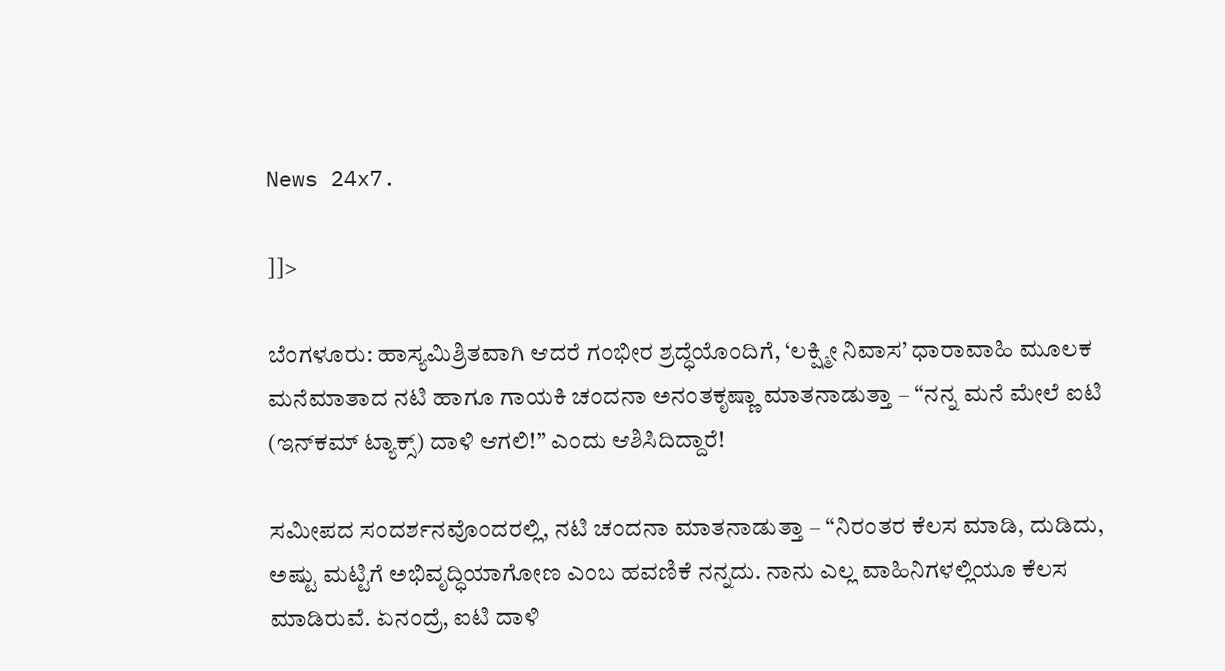News 24x7.

]]>

ಬೆಂಗಳೂರು: ಹಾಸ್ಯಮಿಶ್ರಿತವಾಗಿ ಆದರೆ ಗಂಭೀರ ಶ್ರದ್ಧೆಯೊಂದಿಗೆ, ‘ಲಕ್ಷ್ಮೀ ನಿವಾಸ’ ಧಾರಾವಾಹಿ ಮೂಲಕ ಮನೆಮಾತಾದ ನಟಿ ಹಾಗೂ ಗಾಯಕಿ ಚಂದನಾ ಅನಂತಕೃಷ್ಣಾ ಮಾತನಾಡುತ್ತಾ – “ನನ್ನ ಮನೆ ಮೇಲೆ ಐಟಿ (ಇನ್‌ಕಮ್ ಟ್ಯಾಕ್ಸ್) ದಾಳಿ ಆಗಲಿ!” ಎಂದು ಆಶಿಸಿದಿದ್ದಾರೆ!

ಸಮೀಪದ ಸಂದರ್ಶನವೊಂದರಲ್ಲಿ, ನಟಿ ಚಂದನಾ ಮಾತನಾಡುತ್ತಾ – “ನಿರಂತರ ಕೆಲಸ ಮಾಡಿ, ದುಡಿದು, ಅಷ್ಟು ಮಟ್ಟಿಗೆ ಅಭಿವೃದ್ಧಿಯಾಗೋಣ ಎಂಬ ಹವಣಿಕೆ ನನ್ನದು. ನಾನು ಎಲ್ಲ ವಾಹಿನಿಗಳಲ್ಲಿಯೂ ಕೆಲಸ ಮಾಡಿರುವೆ. ಏನಂದ್ರೆ, ಐಟಿ ದಾಳಿ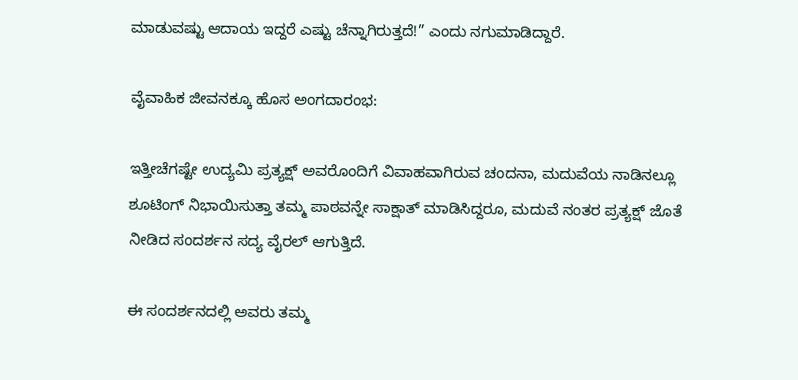ಮಾಡುವಷ್ಟು ಆದಾಯ ಇದ್ದರೆ ಎಷ್ಟು ಚೆನ್ನಾಗಿರುತ್ತದೆ!” ಎಂದು ನಗುಮಾಡಿದ್ದಾರೆ.

ವೈವಾಹಿಕ ಜೀವನಕ್ಕೂ ಹೊಸ ಅಂಗದಾರಂಭ:

ಇತ್ತೀಚೆಗಷ್ಟೇ ಉದ್ಯಮಿ ಪ್ರತ್ಯಕ್ಷ್ ಅವರೊಂದಿಗೆ ವಿವಾಹವಾಗಿರುವ ಚಂದನಾ, ಮದುವೆಯ ನಾಡಿನಲ್ಲೂ ಶೂಟಿಂಗ್‌ ನಿಭಾಯಿಸುತ್ತಾ ತಮ್ಮ ಪಾಠವನ್ನೇ ಸಾಕ್ಷಾತ್ ಮಾಡಿಸಿದ್ದರೂ, ಮದುವೆ ನಂತರ ಪ್ರತ್ಯಕ್ಷ್ ಜೊತೆ ನೀಡಿದ ಸಂದರ್ಶನ ಸದ್ಯ ವೈರಲ್ ಆಗುತ್ತಿದೆ.

ಈ ಸಂದರ್ಶನದಲ್ಲಿ ಅವರು ತಮ್ಮ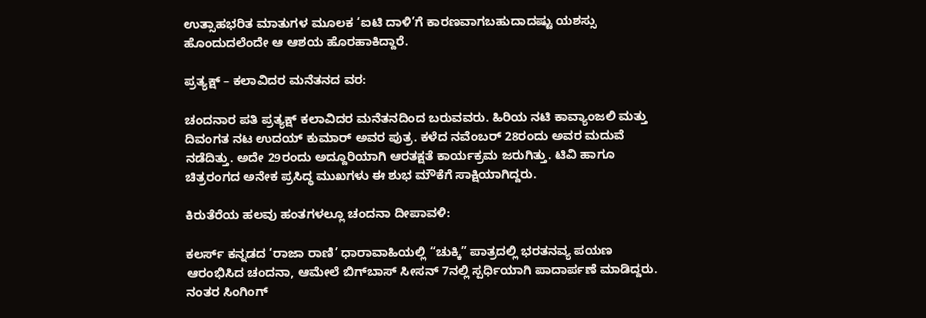ಉತ್ಸಾಹಭರಿತ ಮಾತುಗಳ ಮೂಲಕ ‘ಐಟಿ ದಾಳಿ’ಗೆ ಕಾರಣವಾಗಬಹುದಾದಷ್ಟು ಯಶಸ್ಸು ಹೊಂದುದಲೆಂದೇ ಆ ಆಶಯ ಹೊರಹಾಕಿದ್ದಾರೆ.

ಪ್ರತ್ಯಕ್ಷ್ – ಕಲಾವಿದರ ಮನೆತನದ ವರ:

ಚಂದನಾರ ಪತಿ ಪ್ರತ್ಯಕ್ಷ್ ಕಲಾವಿದರ ಮನೆತನದಿಂದ ಬರುವವರು. ಹಿರಿಯ ನಟಿ ಕಾವ್ಯಾಂಜಲಿ ಮತ್ತು ದಿವಂಗತ ನಟ ಉದಯ್ ಕುಮಾರ್ ಅವರ ಪುತ್ರ. ಕಳೆದ ನವೆಂಬರ್ 28ರಂದು ಅವರ ಮದುವೆ ನಡೆದಿತ್ತು. ಅದೇ 29ರಂದು ಅದ್ದೂರಿಯಾಗಿ ಆರತಕ್ಷತೆ ಕಾರ್ಯಕ್ರಮ ಜರುಗಿತ್ತು. ಟಿವಿ ಹಾಗೂ ಚಿತ್ರರಂಗದ ಅನೇಕ ಪ್ರಸಿದ್ಧ ಮುಖಗಳು ಈ ಶುಭ ಮೌಕೆಗೆ ಸಾಕ್ಷಿಯಾಗಿದ್ದರು.

ಕಿರುತೆರೆಯ ಹಲವು ಹಂತಗಳಲ್ಲೂ ಚಂದನಾ ದೀಪಾವಳಿ:

ಕಲರ್ಸ್ ಕನ್ನಡದ ‘ರಾಜಾ ರಾಣಿ’ ಧಾರಾವಾಹಿಯಲ್ಲಿ “ಚುಕ್ಕಿ” ಪಾತ್ರದಲ್ಲಿ ಭರತನವ್ಯ ಪಯಣ ಆರಂಭಿಸಿದ ಚಂದನಾ, ಆಮೇಲೆ ಬಿಗ್‌ಬಾಸ್ ಸೀಸನ್ 7ನಲ್ಲಿ ಸ್ಪರ್ಧಿಯಾಗಿ ಪಾದಾರ್ಪಣೆ ಮಾಡಿದ್ದರು. ನಂತರ ಸಿಂಗಿಂಗ್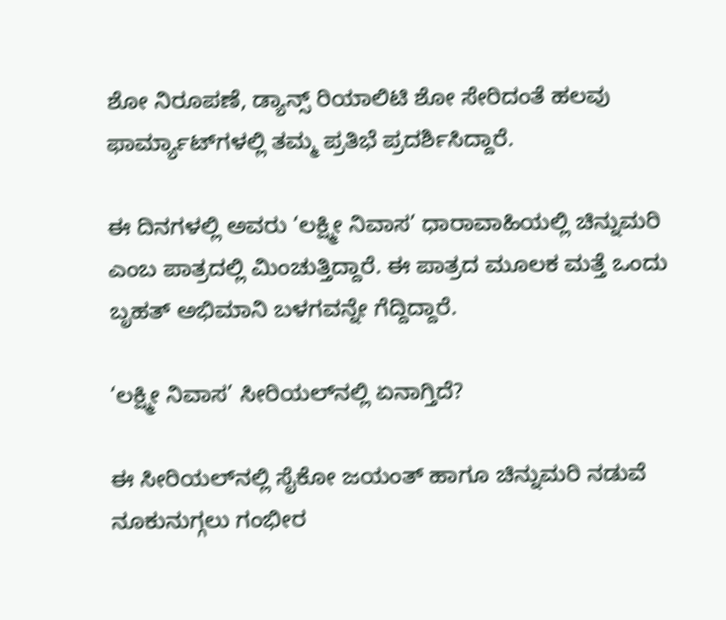ಶೋ ನಿರೂಪಣೆ, ಡ್ಯಾನ್ಸ್ ರಿಯಾಲಿಟಿ ಶೋ ಸೇರಿದಂತೆ ಹಲವು ಫಾರ್ಮ್ಯಾಟ್‌ಗಳಲ್ಲಿ ತಮ್ಮ ಪ್ರತಿಭೆ ಪ್ರದರ್ಶಿಸಿದ್ದಾರೆ.

ಈ ದಿನಗಳಲ್ಲಿ ಅವರು ‘ಲಕ್ಷ್ಮೀ ನಿವಾಸ’ ಧಾರಾವಾಹಿಯಲ್ಲಿ ಚಿನ್ನುಮರಿ ಎಂಬ ಪಾತ್ರದಲ್ಲಿ ಮಿಂಚುತ್ತಿದ್ದಾರೆ. ಈ ಪಾತ್ರದ ಮೂಲಕ ಮತ್ತೆ ಒಂದು ಬೃಹತ್ ಅಭಿಮಾನಿ ಬಳಗವನ್ನೇ ಗೆದ್ದಿದ್ದಾರೆ.

‘ಲಕ್ಷ್ಮೀ ನಿವಾಸ’ ಸೀರಿಯಲ್‌ನಲ್ಲಿ ಏನಾಗ್ತಿದೆ?

ಈ ಸೀರಿಯಲ್‌ನಲ್ಲಿ ಸೈಕೋ ಜಯಂತ್ ಹಾಗೂ ಚಿನ್ನುಮರಿ ನಡುವೆ ನೂಕುನುಗ್ಗಲು ಗಂಭೀರ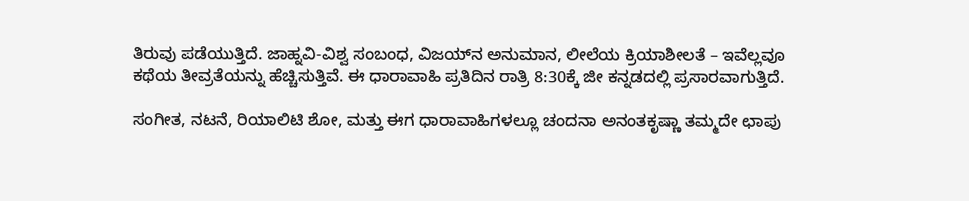ತಿರುವು ಪಡೆಯುತ್ತಿದೆ. ಜಾಹ್ನವಿ-ವಿಶ್ವ ಸಂಬಂಧ, ವಿಜಯ್‌ನ ಅನುಮಾನ, ಲೀಲೆಯ ಕ್ರಿಯಾಶೀಲತೆ – ಇವೆಲ್ಲವೂ ಕಥೆಯ ತೀವ್ರತೆಯನ್ನು ಹೆಚ್ಚಿಸುತ್ತಿವೆ. ಈ ಧಾರಾವಾಹಿ ಪ್ರತಿದಿನ ರಾತ್ರಿ 8:30ಕ್ಕೆ ಜೀ ಕನ್ನಡದಲ್ಲಿ ಪ್ರಸಾರವಾಗುತ್ತಿದೆ.

ಸಂಗೀತ, ನಟನೆ, ರಿಯಾಲಿಟಿ ಶೋ, ಮತ್ತು ಈಗ ಧಾರಾವಾಹಿಗಳಲ್ಲೂ ಚಂದನಾ ಅನಂತಕೃಷ್ಣಾ ತಮ್ಮದೇ ಛಾಪು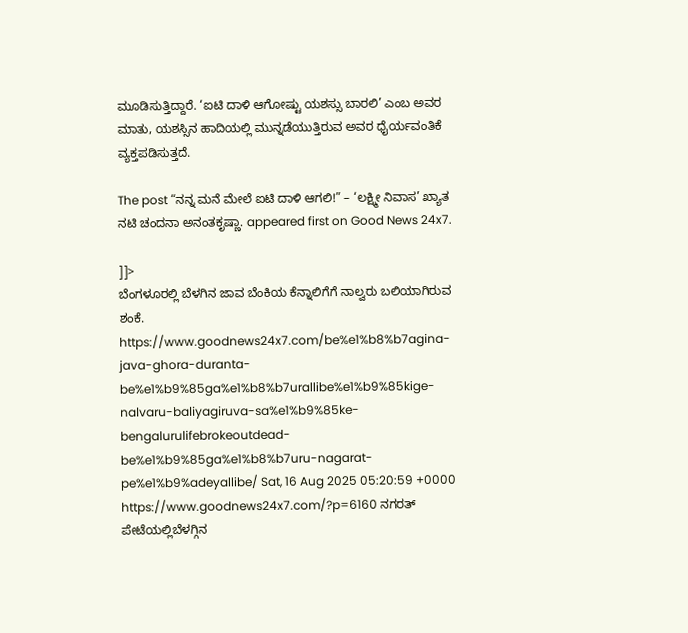ಮೂಡಿಸುತ್ತಿದ್ದಾರೆ. ‘ಐಟಿ ದಾಳಿ ಆಗೋಷ್ಟು ಯಶಸ್ಸು ಬಾರಲಿ’ ಎಂಬ ಅವರ ಮಾತು, ಯಶಸ್ಸಿನ ಹಾದಿಯಲ್ಲಿ ಮುನ್ನಡೆಯುತ್ತಿರುವ ಅವರ ಧೈರ್ಯವಂತಿಕೆ ವ್ಯಕ್ತಪಡಿಸುತ್ತದೆ.

The post “ನನ್ನ ಮನೆ ಮೇಲೆ ಐಟಿ ದಾಳಿ ಆಗಲಿ!” – ‘ಲಕ್ಷ್ಮೀ ನಿವಾಸ’ ಖ್ಯಾತ ನಟಿ ಚಂದನಾ ಅನಂತಕೃಷ್ಣಾ. appeared first on Good News 24x7.

]]>
ಬೆಂಗಳೂರಲ್ಲಿ ಬೆಳಗಿನ ಜಾವ ಬೆಂಕಿಯ ಕೆನ್ನಾಲಿಗೆಗೆ ನಾಲ್ವರು ಬಲಿಯಾಗಿರುವ ಶಂಕೆ. https://www.goodnews24x7.com/be%e1%b8%b7agina-java-ghora-duranta-be%e1%b9%85ga%e1%b8%b7urallibe%e1%b9%85kige-nalvaru-baliyagiruva-sa%e1%b9%85ke-bengalurulifebrokeoutdead-be%e1%b9%85ga%e1%b8%b7uru-nagarat-pe%e1%b9%adeyallibe/ Sat, 16 Aug 2025 05:20:59 +0000 https://www.goodnews24x7.com/?p=6160 ನಗರತ್ ಪೇಟೆಯಲ್ಲಿಬೆಳಗ್ಗಿನ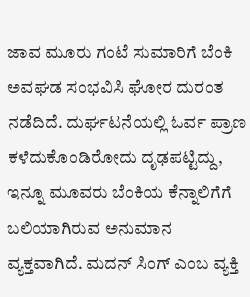ಜಾವ ಮೂರು ಗಂಟೆ ಸುಮಾರಿಗೆ ಬೆಂಕಿ ಅವಘಡ ಸಂಭವಿಸಿ ಘೋರ ದುರಂತ ನಡೆದಿದೆ. ದುರ್ಘಟನೆಯಲ್ಲಿ ಓರ್ವ ಪ್ರಾಣ ಕಳೆದುಕೊಂಡಿರೋದು ದೃಢಪಟ್ಟಿದ್ದು, ಇನ್ನೂ ಮೂವರು ಬೆಂಕಿಯ ಕೆನ್ನಾಲಿಗೆಗೆ ಬಲಿಯಾಗಿರುವ ಅನುಮಾನ ವ್ಯಕ್ತವಾಗಿದೆ. ಮದನ್ ಸಿಂಗ್ ಎಂಬ ವ್ಯಕ್ತಿ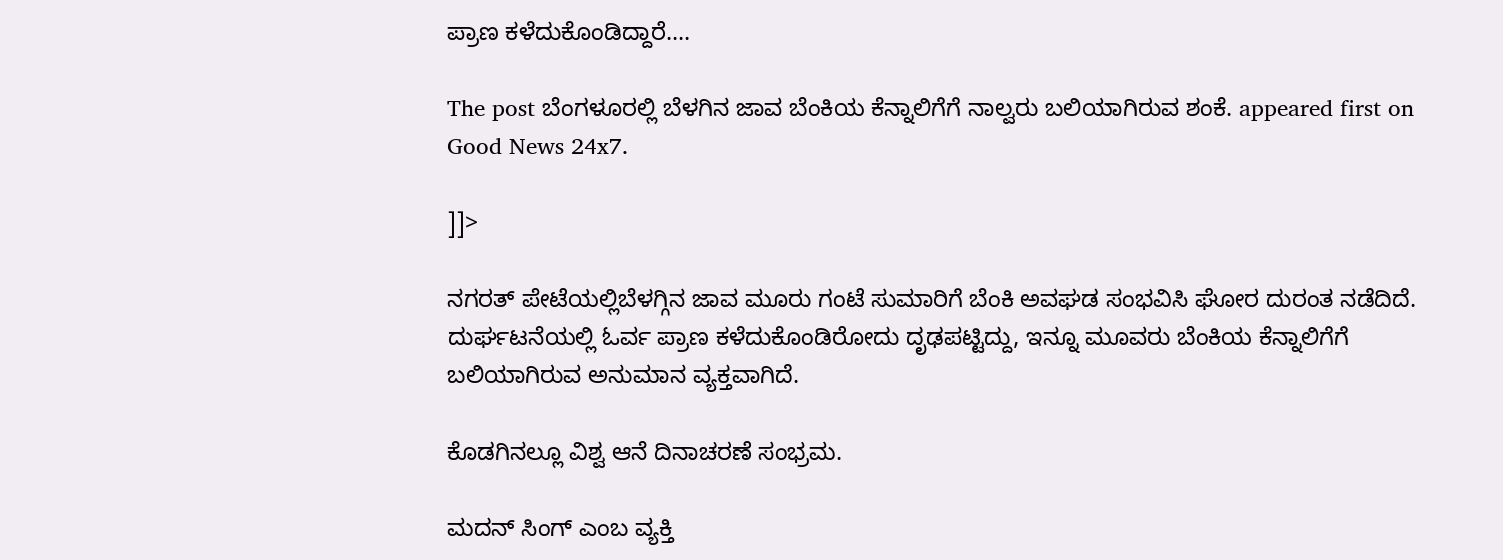ಪ್ರಾಣ ಕಳೆದುಕೊಂಡಿದ್ದಾರೆ.…

The post ಬೆಂಗಳೂರಲ್ಲಿ ಬೆಳಗಿನ ಜಾವ ಬೆಂಕಿಯ ಕೆನ್ನಾಲಿಗೆಗೆ ನಾಲ್ವರು ಬಲಿಯಾಗಿರುವ ಶಂಕೆ. appeared first on Good News 24x7.

]]>

ನಗರತ್ ಪೇಟೆಯಲ್ಲಿಬೆಳಗ್ಗಿನ ಜಾವ ಮೂರು ಗಂಟೆ ಸುಮಾರಿಗೆ ಬೆಂಕಿ ಅವಘಡ ಸಂಭವಿಸಿ ಘೋರ ದುರಂತ ನಡೆದಿದೆ. ದುರ್ಘಟನೆಯಲ್ಲಿ ಓರ್ವ ಪ್ರಾಣ ಕಳೆದುಕೊಂಡಿರೋದು ದೃಢಪಟ್ಟಿದ್ದು, ಇನ್ನೂ ಮೂವರು ಬೆಂಕಿಯ ಕೆನ್ನಾಲಿಗೆಗೆ ಬಲಿಯಾಗಿರುವ ಅನುಮಾನ ವ್ಯಕ್ತವಾಗಿದೆ.

ಕೊಡಗಿನಲ್ಲೂ ವಿಶ್ವ ಆನೆ ದಿನಾಚರಣೆ ಸಂಭ್ರಮ.

ಮದನ್ ಸಿಂಗ್ ಎಂಬ ವ್ಯಕ್ತಿ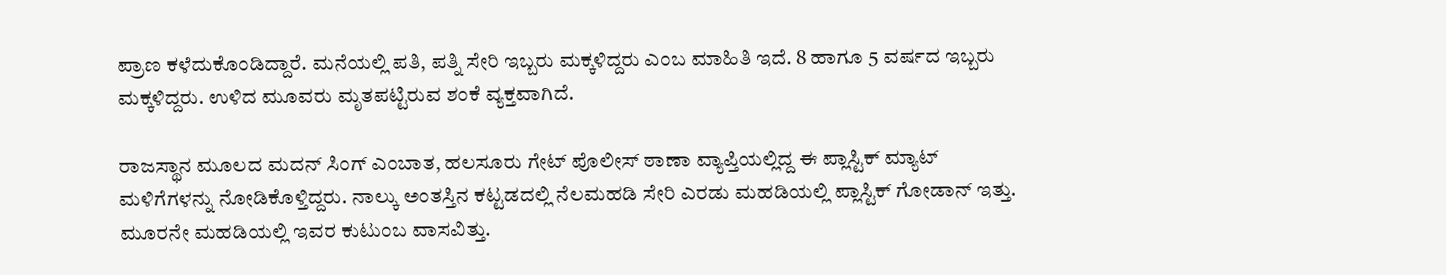ಪ್ರಾಣ ಕಳೆದುಕೊಂಡಿದ್ದಾರೆ. ಮನೆಯಲ್ಲಿ ಪತಿ, ಪತ್ನಿ ಸೇರಿ ಇಬ್ಬರು ಮಕ್ಕಳಿದ್ದರು ಎಂಬ ಮಾಹಿತಿ ಇದೆ. 8 ಹಾಗೂ 5 ವರ್ಷದ ಇಬ್ಬರು ಮಕ್ಕಳಿದ್ದರು. ಉಳಿದ ಮೂವರು ಮೃತಪಟ್ಟಿರುವ ಶಂಕೆ ವ್ಯಕ್ತವಾಗಿದೆ.

ರಾಜಸ್ಥಾನ ಮೂಲದ ಮದನ್ ಸಿಂಗ್ ಎಂಬಾತ, ಹಲಸೂರು ಗೇಟ್ ಪೊಲೀಸ್ ಠಾಣಾ ವ್ಯಾಪ್ತಿಯಲ್ಲಿದ್ದ ಈ ಪ್ಲಾಸ್ಟಿಕ್ ಮ್ಯಾಟ್ ಮಳಿಗೆಗಳನ್ನು ನೋಡಿಕೊಳ್ತಿದ್ದರು. ನಾಲ್ಕು ಅಂತಸ್ತಿನ ಕಟ್ಟಡದಲ್ಲಿ ನೆಲಮಹಡಿ ಸೇರಿ ಎರಡು ಮಹಡಿಯಲ್ಲಿ ಪ್ಲಾಸ್ಟಿಕ್ ಗೋಡಾನ್ ಇತ್ತು. ಮೂರನೇ ಮಹಡಿಯಲ್ಲಿ ಇವರ ಕುಟುಂಬ ವಾಸವಿತ್ತು.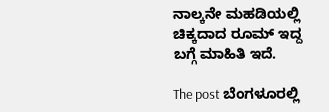ನಾಲ್ಕನೇ ಮಹಡಿಯಲ್ಲಿ ಚಿಕ್ಕದಾದ ರೂಮ್ ಇದ್ದ ಬಗ್ಗೆ ಮಾಹಿತಿ ಇದೆ.

The post ಬೆಂಗಳೂರಲ್ಲಿ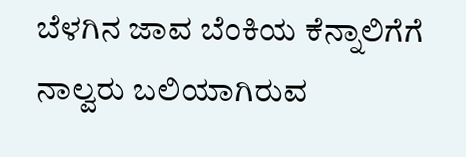ಬೆಳಗಿನ ಜಾವ ಬೆಂಕಿಯ ಕೆನ್ನಾಲಿಗೆಗೆ ನಾಲ್ವರು ಬಲಿಯಾಗಿರುವ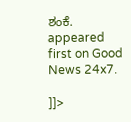ಶಂಕೆ. appeared first on Good News 24x7.

]]>